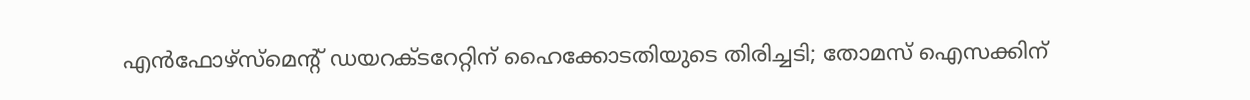എന്‍ഫോഴ്സ്മെന്റ് ഡയറക്ടറേറ്റിന് ഹൈക്കോടതിയുടെ തിരിച്ചടി; തോമസ് ഐസക്കിന്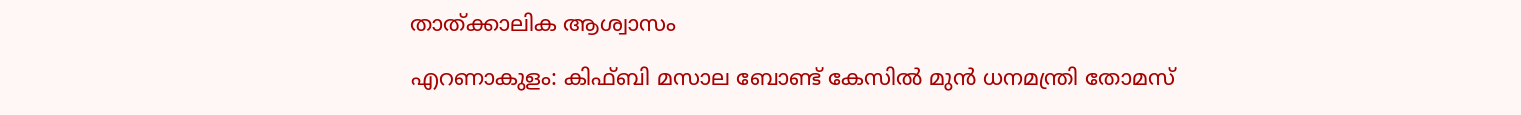താത്ക്കാലിക ആശ്വാസം

എറണാകുളം: കിഫ്ബി മസാല ബോണ്ട് കേസിൽ മുൻ ധനമന്ത്രി തോമസ്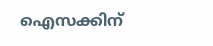ഐസക്കിന്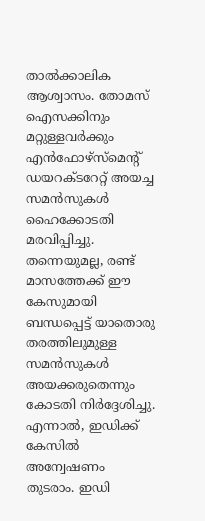താൽക്കാലിക ആശ്വാസം. തോമസ് ഐസക്കിനും മറ്റുള്ളവർക്കും എൻഫോഴ്സ്മെന്റ് ഡയറക്ടറേറ്റ് അയച്ച സമൻസുകൾ ഹൈക്കോടതി മരവിപ്പിച്ചു. തന്നെയുമല്ല, രണ്ട് മാസത്തേക്ക് ഈ കേസുമായി ബന്ധപ്പെട്ട് യാതൊരു തരത്തിലുമുള്ള സമൻസുകള്‍ അയക്കരുതെന്നും കോടതി നിർദ്ദേശിച്ചു. എന്നാൽ, ഇഡിക്ക് കേസിൽ അന്വേഷണം തുടരാം. ഇഡി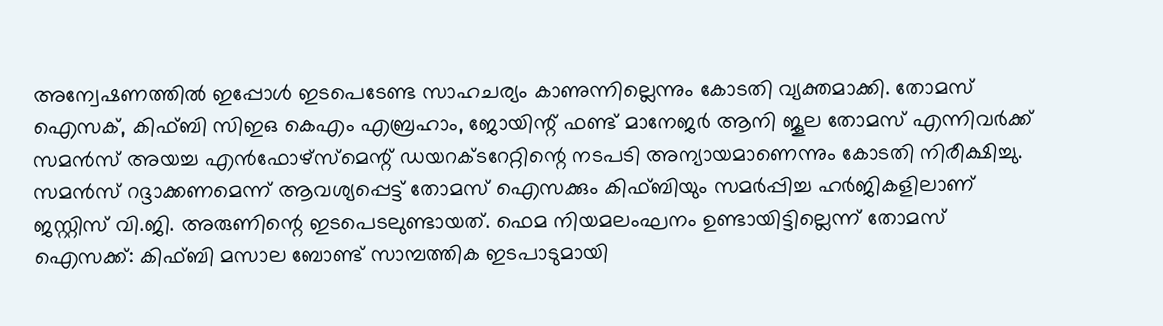അന്വേഷണത്തിൽ ഇപ്പോൾ ഇടപെടേണ്ട സാഹചര്യം കാണുന്നില്ലെന്നും കോടതി വ്യക്തമാക്കി. തോമസ് ഐസക്, കിഫ്ബി സിഇഒ കെഎം എബ്രഹാം, ജോയിന്റ് ഫണ്ട് മാനേജർ ആനി ജൂല തോമസ് എന്നിവർക്ക് സമൻസ് അയച്ച എൻഫോഴ്സ്മെന്റ് ഡയറക്ടറേറ്റിന്റെ നടപടി അന്യായമാണെന്നും കോടതി നിരീക്ഷിച്ചു. സമൻസ് റദ്ദാക്കണമെന്ന് ആവശ്യപ്പെട്ട് തോമസ് ഐസക്കും കിഫ്ബിയും സമർപ്പിച്ച ഹർജികളിലാണ് ജസ്റ്റിസ് വി.ജി. അരുണിന്റെ ഇടപെടലുണ്ടായത്. ഫെമ നിയമലംഘനം ഉണ്ടായിട്ടില്ലെന്ന് തോമസ് ഐസക്ക്: കിഫ്ബി മസാല ബോണ്ട് സാമ്പത്തിക ഇടപാടുമായി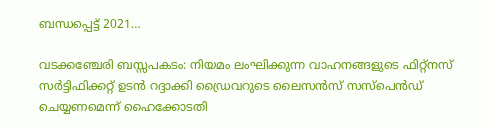ബന്ധപ്പെട്ട് 2021…

വടക്കഞ്ചേരി ബസ്സപകടം: നിയമം ലംഘിക്കുന്ന വാഹനങ്ങളുടെ ഫിറ്റ്നസ് സർട്ടിഫിക്കറ്റ് ഉടൻ റദ്ദാക്കി ഡ്രൈവറുടെ ലൈസന്‍സ് സസ്പെന്‍ഡ് ചെയ്യണമെന്ന് ഹൈക്കോടതി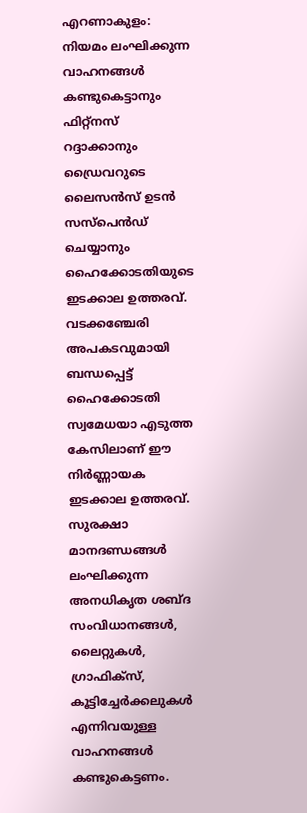എറണാകുളം: നിയമം ലംഘിക്കുന്ന വാഹനങ്ങൾ കണ്ടുകെട്ടാനും ഫിറ്റ്‌നസ് റദ്ദാക്കാനും ഡ്രൈവറുടെ ലൈസൻസ് ഉടൻ സസ്‌പെൻഡ് ചെയ്യാനും ഹൈക്കോടതിയുടെ ഇടക്കാല ഉത്തരവ്. വടക്കഞ്ചേരി അപകടവുമായി ബന്ധപ്പെട്ട് ഹൈക്കോടതി സ്വമേധയാ എടുത്ത കേസിലാണ് ഈ നിര്‍ണ്ണായക ഇടക്കാല ഉത്തരവ്. സുരക്ഷാ മാനദണ്ഡങ്ങൾ ലംഘിക്കുന്ന അനധികൃത ശബ്ദ സംവിധാനങ്ങൾ, ലൈറ്റുകൾ, ഗ്രാഫിക്സ്, കൂട്ടിച്ചേർക്കലുകൾ എന്നിവയുള്ള വാഹനങ്ങൾ കണ്ടുകെട്ടണം.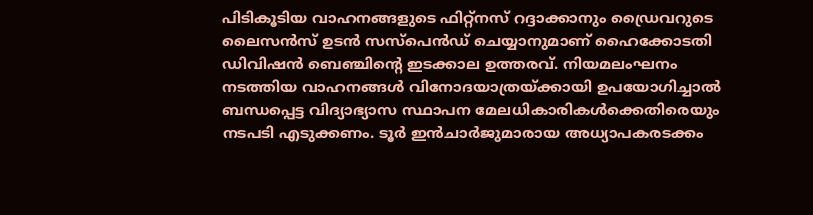പിടികൂടിയ വാഹനങ്ങളുടെ ഫിറ്റ്നസ് റദ്ദാക്കാനും ഡ്രൈവറുടെ ലൈസൻസ് ഉടൻ സസ്പെൻഡ് ചെയ്യാനുമാണ് ഹൈക്കോടതി ഡിവിഷൻ ബെഞ്ചിന്റെ ഇടക്കാല ഉത്തരവ്. നിയമലംഘനം നടത്തിയ വാഹനങ്ങൾ വിനോദയാത്രയ്ക്കായി ഉപയോഗിച്ചാൽ ബന്ധപ്പെട്ട വിദ്യാഭ്യാസ സ്ഥാപന മേലധികാരികൾക്കെതിരെയും നടപടി എടുക്കണം. ടൂർ ഇൻചാർജുമാരായ അധ്യാപകരടക്കം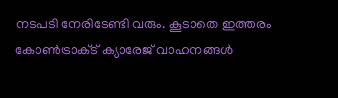നടപടി നേരിടേണ്ടി വരും. കൂടാതെ ഇത്തരം കോൺട്രാക്‌ട് ക്യാരേജ് വാഹനങ്ങൾ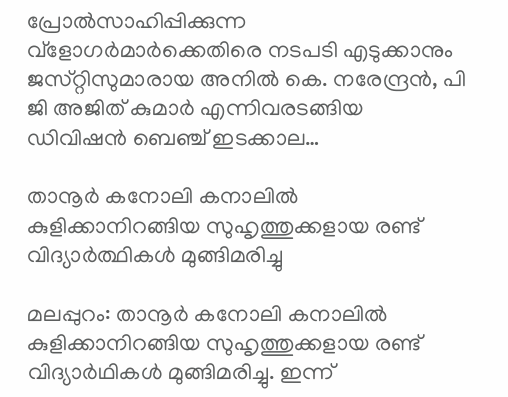പ്രോൽസാഹിപ്പിക്കുന്ന വ്ളോഗർമാർക്കെതിരെ നടപടി എടുക്കാനും ജസ്‌റ്റിസുമാരായ അനിൽ കെ. നരേന്ദ്രൻ, പി ജി അജിത് കുമാർ എന്നിവരടങ്ങിയ ഡിവിഷൻ ബെഞ്ച് ഇടക്കാല…

താനൂര്‍ കനോലി കനാലിൽ കുളിക്കാനിറങ്ങിയ സുഹൃത്തുക്കളായ രണ്ട് വിദ്യാർത്ഥികള്‍ മുങ്ങിമരിച്ചു

മലപ്പുറം: താനൂര്‍ കനോലി കനാലിൽ കുളിക്കാനിറങ്ങിയ സുഹൃത്തുക്കളായ രണ്ട് വിദ്യാർഥികൾ മുങ്ങിമരിച്ചു. ഇന്ന്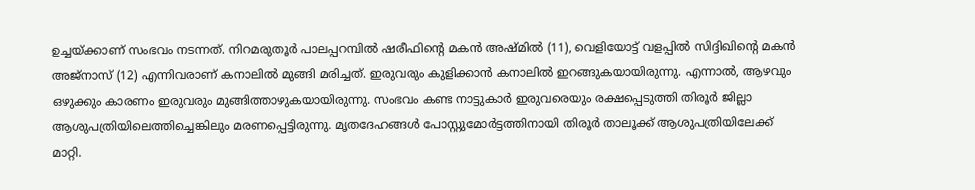ഉച്ചയ്ക്കാണ് സംഭവം നടന്നത്. നിറമരുതൂർ പാലപ്പറമ്പിൽ ഷരീഫിന്റെ മകൻ അഷ്മിൽ (11), വെളിയോട്ട് വളപ്പിൽ സിദ്ദിഖിന്റെ മകൻ അജ്നാസ് (12) എന്നിവരാണ് കനാലില്‍ മുങ്ങി മരിച്ചത്. ഇരുവരും കുളിക്കാന്‍ കനാലില്‍ ഇറങ്ങുകയായിരുന്നു. എന്നാല്‍, ആഴവും ഒഴുക്കും കാരണം ഇരുവരും മുങ്ങിത്താഴുകയായിരുന്നു. സംഭവം കണ്ട നാട്ടുകാർ ഇരുവരെയും രക്ഷപ്പെടുത്തി തിരൂർ ജില്ലാ ആശുപത്രിയിലെത്തിച്ചെങ്കിലും മരണപ്പെട്ടിരുന്നു. മൃതദേഹങ്ങള്‍ പോസ്റ്റുമോർട്ടത്തിനായി തിരൂർ താലൂക്ക് ആശുപത്രിയിലേക്ക് മാറ്റി.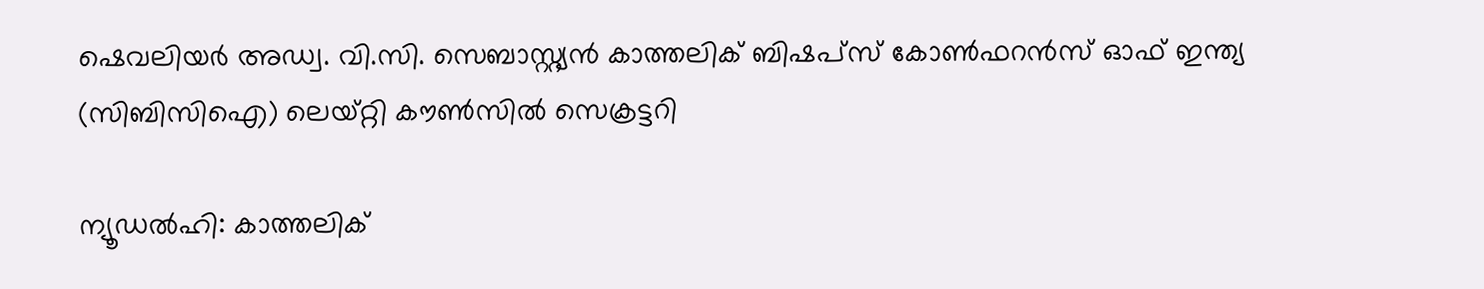ഷെവലിയര്‍ അഡ്വ. വി.സി. സെബാസ്റ്റ്യന്‍ കാത്തലിക് ബിഷപ്‌സ് കോണ്‍ഫറന്‍സ് ഓഫ് ഇന്ത്യ (സിബിസിഐ) ലെയ്റ്റി കൗണ്‍സില്‍ സെക്രട്ടറി

ന്യൂഡല്‍ഹി: കാത്തലിക്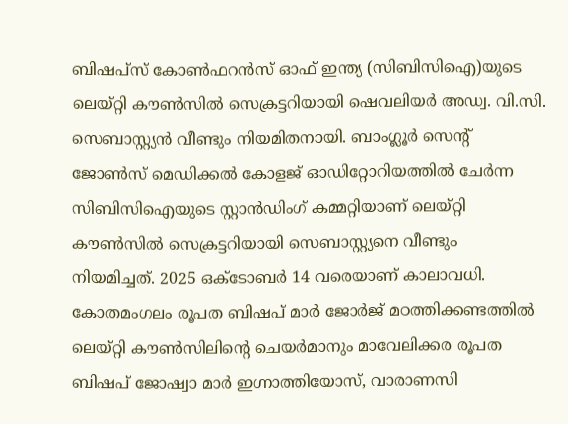ബിഷപ്‌സ് കോണ്‍ഫറന്‍സ് ഓഫ് ഇന്ത്യ (സിബിസിഐ)യുടെ ലെയ്റ്റി കൗണ്‍സില്‍ സെക്രട്ടറിയായി ഷെവലിയര്‍ അഡ്വ. വി.സി. സെബാസ്റ്റ്യന്‍ വീണ്ടും നിയമിതനായി. ബാംഗ്ലൂര്‍ സെന്റ് ജോണ്‍സ് മെഡിക്കല്‍ കോളജ് ഓഡിറ്റോറിയത്തില്‍ ചേര്‍ന്ന സിബിസിഐയുടെ സ്റ്റാന്‍ഡിംഗ് കമ്മറ്റിയാണ് ലെയ്റ്റി കൗണ്‍സില്‍ സെക്രട്ടറിയായി സെബാസ്റ്റ്യനെ വീണ്ടും നിയമിച്ചത്. 2025 ഒക്‌ടോബര്‍ 14 വരെയാണ് കാലാവധി. കോതമംഗലം രൂപത ബിഷപ് മാര്‍ ജോര്‍ജ് മഠത്തിക്കണ്ടത്തില്‍ ലെയ്റ്റി കൗണ്‍സിലിന്റെ ചെയര്‍മാനും മാവേലിക്കര രൂപത ബിഷപ് ജോഷ്വാ മാര്‍ ഇഗ്നാത്തിയോസ്, വാരാണസി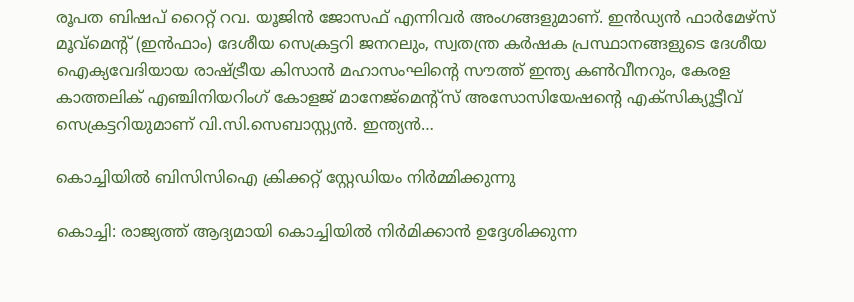രൂപത ബിഷപ് റൈറ്റ് റവ. യൂജിന്‍ ജോസഫ് എന്നിവര്‍ അംഗങ്ങളുമാണ്. ഇന്‍ഡ്യന്‍ ഫാര്‍മേഴ്‌സ് മൂവ്‌മെന്റ് (ഇന്‍ഫാം) ദേശീയ സെക്രട്ടറി ജനറലും, സ്വതന്ത്ര കര്‍ഷക പ്രസ്ഥാനങ്ങളുടെ ദേശീയ ഐക്യവേദിയായ രാഷ്ട്രീയ കിസാന്‍ മഹാസംഘിന്റെ സൗത്ത് ഇന്ത്യ കണ്‍വീനറും, കേരള കാത്തലിക് എഞ്ചിനിയറിംഗ് കോളജ് മാനേജ്‌മെന്റ്‌സ് അസോസിയേഷന്റെ എക്‌സിക്യൂട്ടീവ് സെക്രട്ടറിയുമാണ് വി.സി.സെബാസ്റ്റ്യന്‍. ഇന്ത്യന്‍…

കൊച്ചിയിൽ ബിസിസിഐ ക്രിക്കറ്റ് സ്റ്റേഡിയം നിര്‍മ്മിക്കുന്നു

കൊച്ചി: രാജ്യത്ത് ആദ്യമായി കൊച്ചിയിൽ നിർമിക്കാൻ ഉദ്ദേശിക്കുന്ന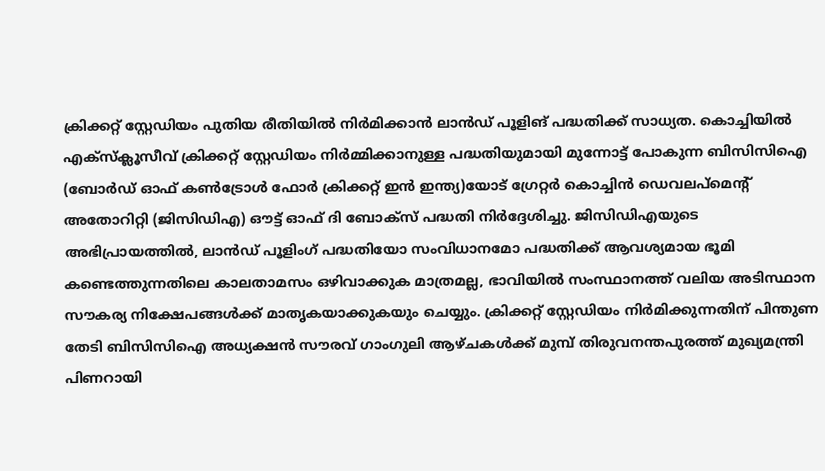ക്രിക്കറ്റ് സ്റ്റേഡിയം പുതിയ രീതിയിൽ നിർമിക്കാൻ ലാൻഡ് പൂളിങ് പദ്ധതിക്ക് സാധ്യത. കൊച്ചിയിൽ എക്‌സ്‌ക്ലൂസീവ് ക്രിക്കറ്റ് സ്റ്റേഡിയം നിർമ്മിക്കാനുള്ള പദ്ധതിയുമായി മുന്നോട്ട് പോകുന്ന ബിസിസിഐ (ബോർഡ് ഓഫ് കൺട്രോൾ ഫോർ ക്രിക്കറ്റ് ഇൻ ഇന്ത്യ)യോട് ഗ്രേറ്റർ കൊച്ചിൻ ഡെവലപ്‌മെന്റ് അതോറിറ്റി (ജിസിഡിഎ) ഔട്ട് ഓഫ് ദി ബോക്‌സ് പദ്ധതി നിർദ്ദേശിച്ചു. ജിസിഡിഎയുടെ അഭിപ്രായത്തിൽ, ലാൻഡ് പൂളിംഗ് പദ്ധതിയോ സംവിധാനമോ പദ്ധതിക്ക് ആവശ്യമായ ഭൂമി കണ്ടെത്തുന്നതിലെ കാലതാമസം ഒഴിവാക്കുക മാത്രമല്ല, ഭാവിയിൽ സംസ്ഥാനത്ത് വലിയ അടിസ്ഥാന സൗകര്യ നിക്ഷേപങ്ങൾക്ക് മാതൃകയാക്കുകയും ചെയ്യും. ക്രിക്കറ്റ് സ്റ്റേഡിയം നിർമിക്കുന്നതിന് പിന്തുണ തേടി ബിസിസിഐ അധ്യക്ഷൻ സൗരവ് ഗാംഗുലി ആഴ്ചകൾക്ക് മുമ്പ് തിരുവനന്തപുരത്ത് മുഖ്യമന്ത്രി പിണറായി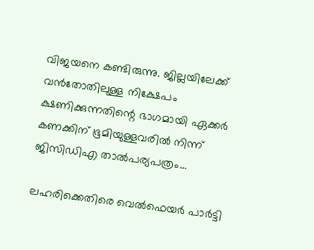വിജയനെ കണ്ടിരുന്നു. ജില്ലയിലേക്ക് വൻതോതിലുള്ള നിക്ഷേപം ക്ഷണിക്കുന്നതിന്റെ ഭാഗമായി ഏക്കർ കണക്കിന് ഭൂമിയുള്ളവരിൽ നിന്ന് ജിസിഡിഎ താൽപര്യപത്രം…

ലഹരിക്കെതിരെ വെൽഫെയർ പാർട്ടി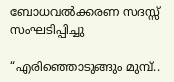ബോധവൽക്കരണ സദസ്സ് സംഘടിപ്പിച്ചു

“എരിഞ്ഞൊടുങ്ങും മുമ്പ്..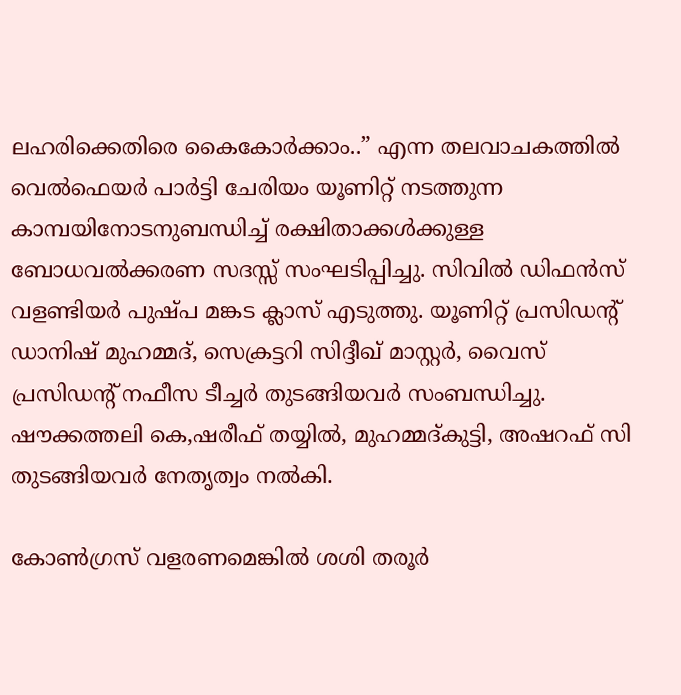ലഹരിക്കെതിരെ കൈകോർക്കാം..” എന്ന തലവാചകത്തിൽ വെൽഫെയർ പാർട്ടി ചേരിയം യൂണിറ്റ് നടത്തുന്ന കാമ്പയിനോടനുബന്ധിച്ച് രക്ഷിതാക്കൾക്കുള്ള ബോധവൽക്കരണ സദസ്സ് സംഘടിപ്പിച്ചു. സിവിൽ ഡിഫൻസ് വളണ്ടിയർ പുഷ്പ മങ്കട ക്ലാസ് എടുത്തു. യൂണിറ്റ് പ്രസിഡന്റ് ഡാനിഷ് മുഹമ്മദ്, സെക്രട്ടറി സിദ്ദീഖ് മാസ്റ്റർ, വൈസ് പ്രസിഡന്റ് നഫീസ ടീച്ചർ തുടങ്ങിയവർ സംബന്ധിച്ചു. ഷൗക്കത്തലി കെ,ഷരീഫ് തയ്യിൽ, മുഹമ്മദ്കുട്ടി, അഷറഫ് സി തുടങ്ങിയവർ നേതൃത്വം നൽകി.

കോണ്‍ഗ്രസ് വളരണമെങ്കില്‍ ശശി തരൂര്‍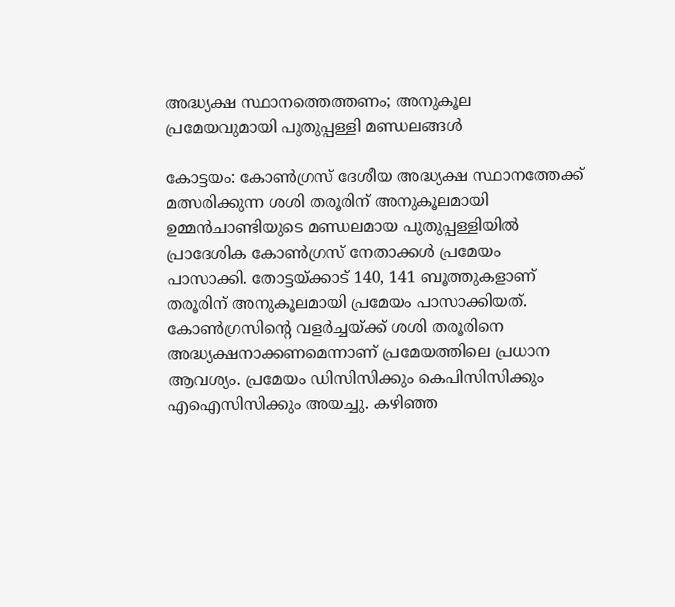അദ്ധ്യക്ഷ സ്ഥാനത്തെത്തണം; അനുകൂല പ്രമേയവുമായി പുതുപ്പള്ളി മണ്ഡലങ്ങള്‍

കോട്ടയം: കോണ്‍ഗ്രസ് ദേശീയ അദ്ധ്യക്ഷ സ്ഥാനത്തേക്ക് മത്സരിക്കുന്ന ശശി തരൂരിന് അനുകൂലമായി ഉമ്മൻചാണ്ടിയുടെ മണ്ഡലമായ പുതുപ്പള്ളിയിൽ പ്രാദേശിക കോൺഗ്രസ് നേതാക്കൾ പ്രമേയം പാസാക്കി. തോട്ടയ്ക്കാട് 140, 141 ബൂത്തുകളാണ് തരൂരിന് അനുകൂലമായി പ്രമേയം പാസാക്കിയത്. കോൺഗ്രസിന്റെ വളർച്ചയ്ക്ക് ശശി തരൂരിനെ അദ്ധ്യക്ഷനാക്കണമെന്നാണ് പ്രമേയത്തിലെ പ്രധാന ആവശ്യം. പ്രമേയം ഡിസിസിക്കും കെപിസിസിക്കും എഐസിസിക്കും അയച്ചു. കഴിഞ്ഞ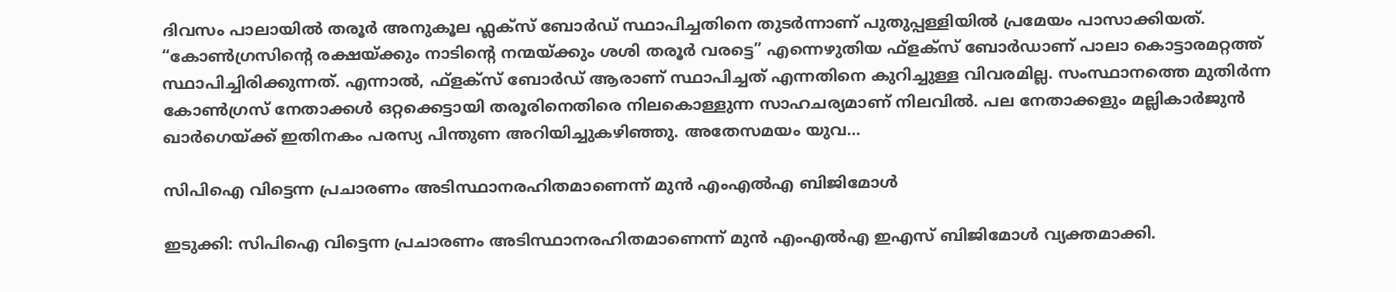ദിവസം പാലായിൽ തരൂർ അനുകൂല ഫ്ലക്സ് ബോർഡ് സ്ഥാപിച്ചതിനെ തുടർന്നാണ് പുതുപ്പള്ളിയിൽ പ്രമേയം പാസാക്കിയത്. “കോൺഗ്രസിന്റെ രക്ഷയ്‌ക്കും നാടിന്റെ നന്മയ്‌ക്കും ശശി തരൂർ വരട്ടെ” എന്നെഴുതിയ ഫ്‌ളക്‌സ് ബോർഡാണ് പാലാ കൊട്ടാരമറ്റത്ത് സ്ഥാപിച്ചിരിക്കുന്നത്. എന്നാൽ, ഫ്‌ളക്‌സ് ബോർഡ് ആരാണ് സ്ഥാപിച്ചത് എന്നതിനെ കുറിച്ചുള്ള വിവരമില്ല. സംസ്ഥാനത്തെ മുതിർന്ന കോൺഗ്രസ് നേതാക്കൾ ഒറ്റക്കെട്ടായി തരൂരിനെതിരെ നിലകൊള്ളുന്ന സാഹചര്യമാണ് നിലവിൽ. പല നേതാക്കളും മല്ലികാർജുൻ ഖാർഗെയ്ക്ക് ഇതിനകം പരസ്യ പിന്തുണ അറിയിച്ചുകഴിഞ്ഞു. അതേസമയം യുവ…

സിപിഐ വിട്ടെന്ന പ്രചാരണം അടിസ്ഥാനരഹിതമാണെന്ന് മുന്‍ എം‌എല്‍‌എ ബിജിമോള്‍

ഇടുക്കി: സിപിഐ വിട്ടെന്ന പ്രചാരണം അടിസ്ഥാനരഹിതമാണെന്ന് മുൻ എംഎൽഎ ഇഎസ് ബിജിമോൾ വ്യക്തമാക്കി.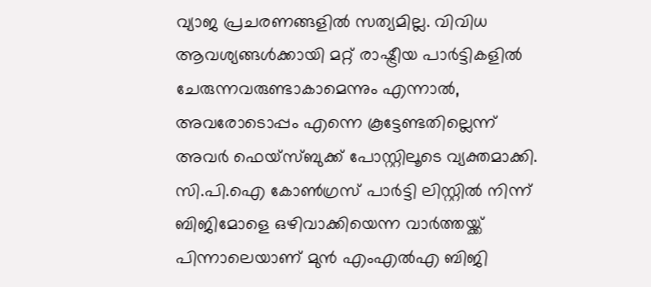വ്യാജ പ്രചരണങ്ങളിൽ സത്യമില്ല. വിവിധ ആവശ്യങ്ങൾക്കായി മറ്റ് രാഷ്ട്രീയ പാർട്ടികളിൽ ചേരുന്നവരുണ്ടാകാമെന്നും എന്നാൽ, അവരോടൊപ്പം എന്നെ കൂട്ടേണ്ടതില്ലെന്ന് അവര്‍ ഫെയ്സ്ബുക്ക് പോസ്റ്റിലൂടെ വ്യക്തമാക്കി. സി.പി.ഐ കോൺഗ്രസ് പാർട്ടി ലിസ്റ്റിൽ നിന്ന് ബിജിമോളെ ഒഴിവാക്കിയെന്ന വാർത്തയ്ക്ക് പിന്നാലെയാണ് മുന്‍ എം‌എല്‍‌എ ബിജി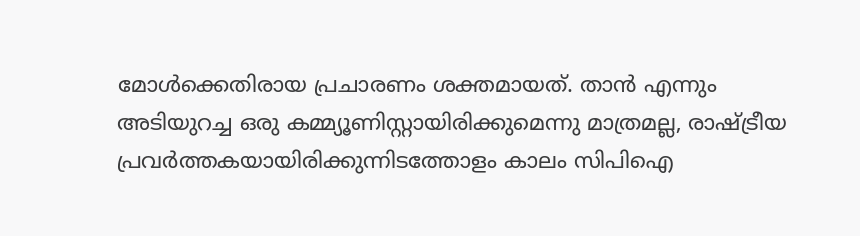മോള്‍ക്കെതിരായ പ്രചാരണം ശക്തമായത്. താന്‍ എന്നും അടിയുറച്ച ഒരു കമ്മ്യൂണിസ്റ്റായിരിക്കുമെന്നു മാത്രമല്ല, രാഷ്ട്രീയ പ്രവർത്തകയായിരിക്കുന്നിടത്തോളം കാലം സിപിഐ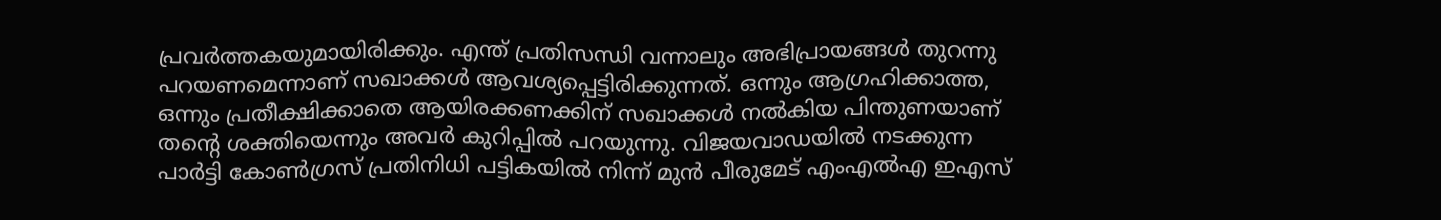പ്രവർത്തകയുമായിരിക്കും. എന്ത് പ്രതിസന്ധി വന്നാലും അഭിപ്രായങ്ങൾ തുറന്നു പറയണമെന്നാണ് സഖാക്കൾ ആവശ്യപ്പെട്ടിരിക്കുന്നത്. ഒന്നും ആഗ്രഹിക്കാത്ത, ഒന്നും പ്രതീക്ഷിക്കാതെ ആയിരക്കണക്കിന് സഖാക്കൾ നൽകിയ പിന്തുണയാണ് തന്റെ ശക്തിയെന്നും അവർ കുറിപ്പിൽ പറയുന്നു. വിജയവാഡയില്‍ നടക്കുന്ന പാർട്ടി കോൺഗ്രസ് പ്രതിനിധി പട്ടികയിൽ നിന്ന് മുൻ പീരുമേട് എംഎൽഎ ഇഎസ്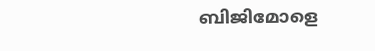ബിജിമോളെ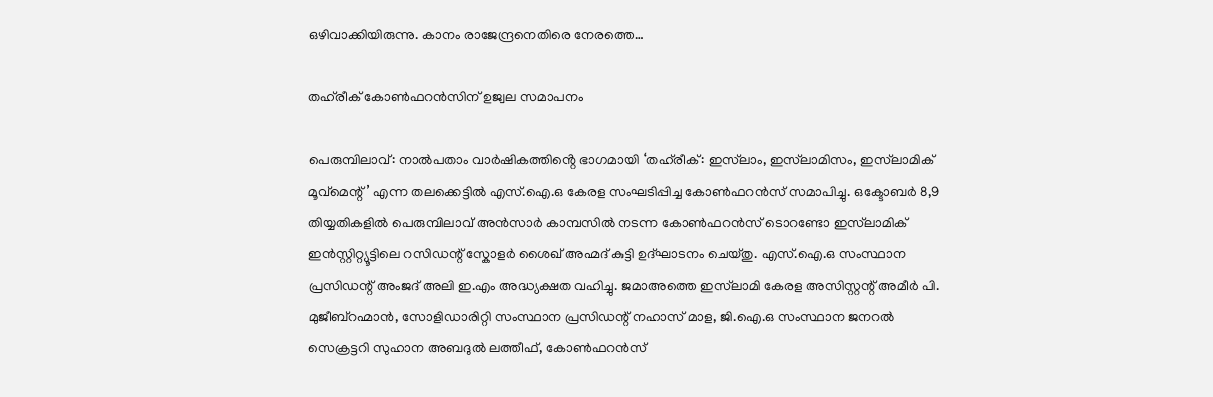ഒഴിവാക്കിയിരുന്നു. കാനം രാജേന്ദ്രനെതിരെ നേരത്തെ…

തഹ്‌രീക് കോൺഫറൻസിന് ഉജ്വല സമാപനം

പെരുമ്പിലാവ്: നാൽപതാം വാർഷികത്തിൻ്റെ ഭാഗമായി ‘തഹ്‌രീക്: ഇസ്‌ലാം, ഇസ്‌ലാമിസം, ഇസ്‌ലാമിക് മൂവ്മെന്റ്’ എന്ന തലക്കെട്ടിൽ എസ്.ഐ.ഒ കേരള സംഘടിപ്പിച്ച കോൺഫറൻസ് സമാപിച്ചു. ഒക്ടോബർ 8,9 തിയ്യതികളിൽ പെരുമ്പിലാവ് അൻസാർ കാമ്പസിൽ നടന്ന കോൺഫറൻസ് ടൊറണ്ടോ ഇസ്‌ലാമിക് ഇൻസ്റ്റിറ്റ്യൂട്ടിലെ റസിഡന്റ് സ്കോളർ ശൈഖ് അഹ്മദ് കുട്ടി ഉദ്ഘാടനം ചെയ്തു. എസ്.ഐ.ഒ സംസ്ഥാന പ്രസിഡന്റ് അംജദ് അലി ഇ.എം അദ്ധ്യക്ഷത വഹിച്ചു. ജമാഅത്തെ ഇസ്‌ലാമി കേരള അസിസ്റ്റന്റ് അമീർ പി. മുജീബ്റഹ്മാൻ, സോളിഡാരിറ്റി സംസ്ഥാന പ്രസിഡന്റ് നഹാസ് മാള, ജി.ഐ.ഒ സംസ്ഥാന ജനറൽ സെക്രട്ടറി സുഹാന അബദുൽ ലത്തീഫ്, കോൺഫറൻസ്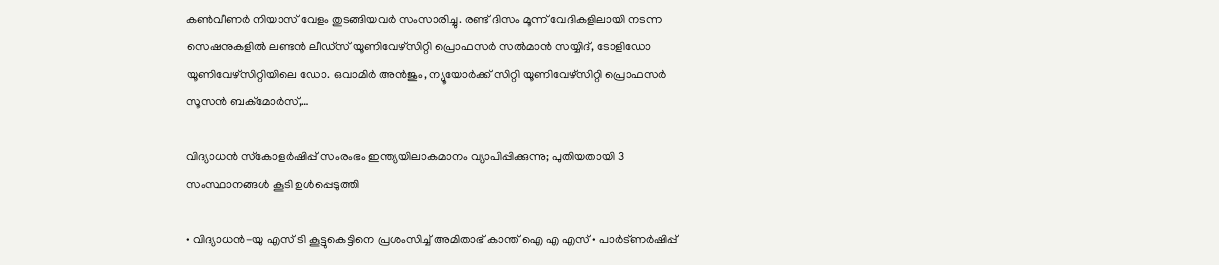കൺവീണർ നിയാസ് വേളം തുടങ്ങിയവർ സംസാരിച്ചു. രണ്ട് ദിസം മൂന്ന് വേദികളിലായി നടന്ന സെഷനുകളിൽ ലണ്ടൻ ലീഡ്സ് യൂണിവേഴ്സിറ്റി പ്രൊഫസർ സൽമാൻ സയ്യിദ്, ടോളിഡോ യൂണിവേഴ്സിറ്റിയിലെ ഡോ. ഒവാമിർ അൻജും, ന്യൂയോർക്ക് സിറ്റി യൂണിവേഴ്സിറ്റി പ്രൊഫസർ സൂസൻ ബക്മോർസ്,…

വിദ്യാധന്‍ സ്‌കോളര്‍ഷിപ്പ് സംരംഭം ഇന്ത്യയിലാകമാനം വ്യാപിപ്പിക്കുന്നു; പുതിയതായി 3 സംസ്ഥാനങ്ങള്‍ കൂടി ഉള്‍പ്പെടുത്തി

• വിദ്യാധന്‍-യു എസ് ടി കൂട്ടുകെട്ടിനെ പ്രശംസിച്ച് അമിതാഭ് കാന്ത് ഐ എ എസ് • പാര്‍ട്ണര്‍ഷിപ്പ്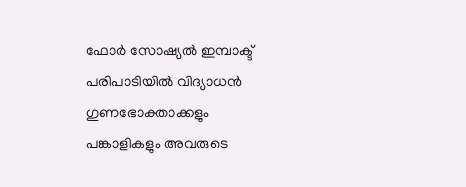ഫോര്‍ സോഷ്യല്‍ ഇമ്പാക്ട് പരിപാടിയില്‍ വിദ്യാധന്‍ ഗുണഭോക്താക്കളും പങ്കാളികളും അവരുടെ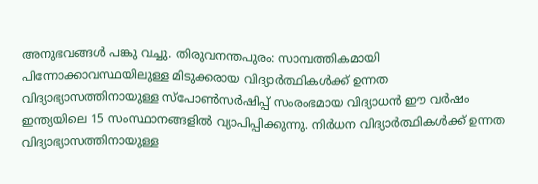അനുഭവങ്ങള്‍ പങ്കു വച്ചു. തിരുവനന്തപുരം: സാമ്പത്തികമായി പിന്നോക്കാവസ്ഥയിലുള്ള മിടുക്കരായ വിദ്യാര്‍ത്ഥികള്‍ക്ക് ഉന്നത വിദ്യാഭ്യാസത്തിനായുള്ള സ്പോണ്‍സര്‍ഷിപ്പ് സംരംഭമായ വിദ്യാധന്‍ ഈ വര്‍ഷം ഇന്ത്യയിലെ 15 സംസ്ഥാനങ്ങളില്‍ വ്യാപിപ്പിക്കുന്നു. നിര്‍ധന വിദ്യാര്‍ത്ഥികള്‍ക്ക് ഉന്നത വിദ്യാഭ്യാസത്തിനായുള്ള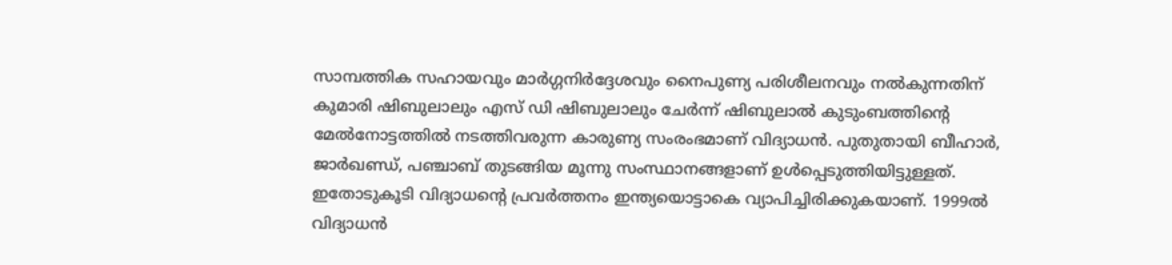സാമ്പത്തിക സഹായവും മാര്‍ഗ്ഗനിര്‍ദ്ദേശവും നൈപുണ്യ പരിശീലനവും നല്‍കുന്നതിന് കുമാരി ഷിബുലാലും എസ് ഡി ഷിബുലാലും ചേര്‍ന്ന് ഷിബുലാല്‍ കുടുംബത്തിന്റെ മേല്‍നോട്ടത്തില്‍ നടത്തിവരുന്ന കാരുണ്യ സംരംഭമാണ് വിദ്യാധന്‍. പുതുതായി ബീഹാര്‍, ജാര്‍ഖണ്ഡ്, പഞ്ചാബ് തുടങ്ങിയ മൂന്നു സംസ്ഥാനങ്ങളാണ് ഉള്‍പ്പെടുത്തിയിട്ടുള്ളത്. ഇതോടുകൂടി വിദ്യാധന്റെ പ്രവര്‍ത്തനം ഇന്ത്യയൊട്ടാകെ വ്യാപിച്ചിരിക്കുകയാണ്. 1999ല്‍ വിദ്യാധന്‍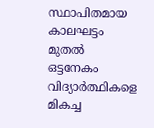സ്ഥാപിതമായ കാലഘട്ടം മുതല്‍ ഒട്ടനേകം വിദ്യാര്‍ത്ഥികളെ മികച്ച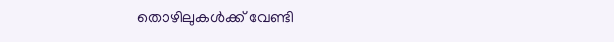തൊഴിലുകള്‍ക്ക് വേണ്ടി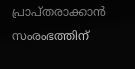പ്രാപ്തരാക്കാന്‍ സംരംഭത്തിന്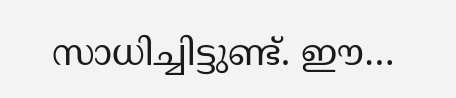സാധിച്ചിട്ടുണ്ട്. ഈ…